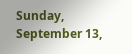Sunday, September 13,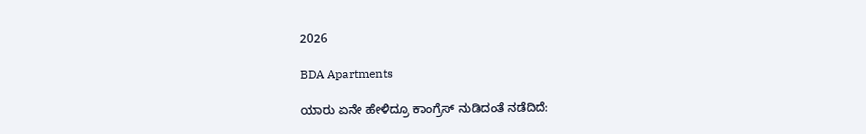2026

BDA Apartments

ಯಾರು ಏನೇ ಹೇಳಿದ್ರೂ ಕಾಂಗ್ರೆಸ್ ನುಡಿದಂತೆ ನಡೆದಿದೆ: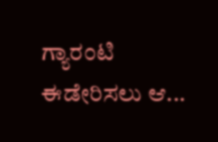ಗ್ಯಾರಂಟಿ ಈಡೇರಿಸಲು ಆ...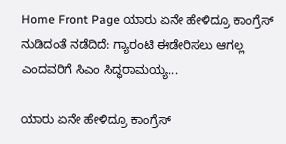Home Front Page ಯಾರು ಏನೇ ಹೇಳಿದ್ರೂ ಕಾಂಗ್ರೆಸ್ ನುಡಿದಂತೆ ನಡೆದಿದೆ: ಗ್ಯಾರಂಟಿ ಈಡೇರಿಸಲು ಆಗಲ್ಲ ಎಂದವರಿಗೆ ಸಿಎಂ ಸಿದ್ಧರಾಮಯ್ಯ...

ಯಾರು ಏನೇ ಹೇಳಿದ್ರೂ ಕಾಂಗ್ರೆಸ್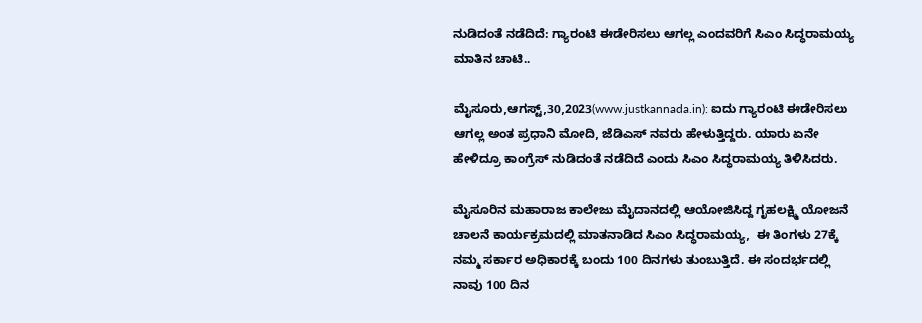ನುಡಿದಂತೆ ನಡೆದಿದೆ: ಗ್ಯಾರಂಟಿ ಈಡೇರಿಸಲು ಆಗಲ್ಲ ಎಂದವರಿಗೆ ಸಿಎಂ ಸಿದ್ಧರಾಮಯ್ಯ ಮಾತಿನ ಚಾಟಿ..

ಮೈಸೂರು,ಆಗಸ್ಟ್,30,2023(www.justkannada.in): ಐದು ಗ್ಯಾರಂಟಿ ಈಡೇರಿಸಲು ಆಗಲ್ಲ ಅಂತ ಪ್ರಧಾನಿ ಮೋದಿ, ಜೆಡಿಎಸ್ ನವರು ಹೇಳುತ್ತಿದ್ದರು. ಯಾರು ಏನೇ ಹೇಳಿದ್ರೂ ಕಾಂಗ್ರೆಸ್ ನುಡಿದಂತೆ ನಡೆದಿದೆ ಎಂದು ಸಿಎಂ ಸಿದ್ಧರಾಮಯ್ಯ ತಿಳಿಸಿದರು.

ಮೈಸೂರಿನ ಮಹಾರಾಜ ಕಾಲೇಜು ಮೈದಾನದಲ್ಲಿ ಆಯೋಜಿಸಿದ್ದ ಗೃಹಲಕ್ಷ್ಮಿ ಯೋಜನೆ ಚಾಲನೆ ಕಾರ್ಯಕ್ರಮದಲ್ಲಿ ಮಾತನಾಡಿದ ಸಿಎಂ ಸಿದ್ಧರಾಮಯ್ಯ,  ಈ ತಿಂಗಳು 27ಕ್ಕೆ ನಮ್ಮ ಸರ್ಕಾರ ಅಧಿಕಾರಕ್ಕೆ ಬಂದು 100 ದಿನಗಳು ತುಂಬುತ್ತಿದೆ. ಈ ಸಂದರ್ಭದಲ್ಲಿ ನಾವು 100 ದಿನ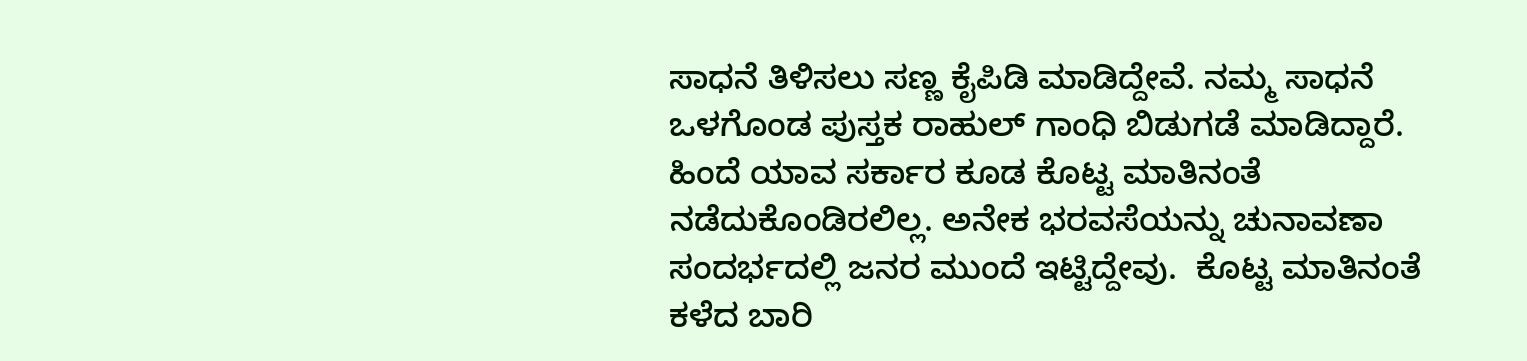ಸಾಧನೆ ತಿಳಿಸಲು ಸಣ್ಣ ಕೈಪಿಡಿ ಮಾಡಿದ್ದೇವೆ. ನಮ್ಮ ಸಾಧನೆ ಒಳಗೊಂಡ ಪುಸ್ತಕ ರಾಹುಲ್ ಗಾಂಧಿ ಬಿಡುಗಡೆ ಮಾಡಿದ್ದಾರೆ. ಹಿಂದೆ ಯಾವ ಸರ್ಕಾರ ಕೂಡ ಕೊಟ್ಟ ಮಾತಿನಂತೆ ನಡೆದುಕೊಂಡಿರಲಿಲ್ಲ‌. ಅನೇಕ ಭರವಸೆಯನ್ನು ಚುನಾವಣಾ ಸಂದರ್ಭದಲ್ಲಿ ಜನರ ಮುಂದೆ ಇಟ್ಟಿದ್ದೇವು.  ಕೊಟ್ಟ ಮಾತಿನಂತೆ ಕಳೆದ ಬಾರಿ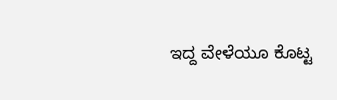ಇದ್ದ ವೇಳೆಯೂ ಕೊಟ್ಟ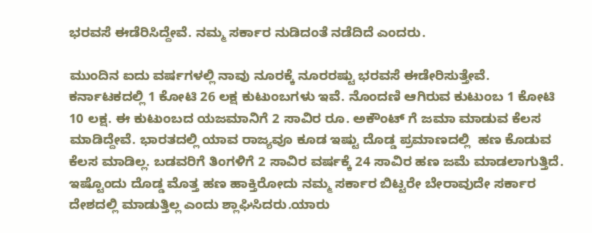ಭರವಸೆ ಈಡೆರಿಸಿದ್ದೇವೆ. ನಮ್ಮ ಸರ್ಕಾರ ನುಡಿದಂತೆ ನಡೆದಿದೆ ಎಂದರು.

ಮುಂದಿನ ಐದು ವರ್ಷಗಳಲ್ಲಿ ನಾವು ನೂರಕ್ಕೆ ನೂರರಷ್ಟು ಭರವಸೆ ಈಡೇರಿಸುತ್ತೇವೆ. ಕರ್ನಾಟಕದಲ್ಲಿ 1 ಕೋಟಿ 26 ಲಕ್ಷ ಕುಟುಂಬಗಳು ಇವೆ. ನೊಂದಣಿ ಆಗಿರುವ ಕುಟುಂಬ 1 ಕೋಟಿ 10 ಲಕ್ಷ. ಈ ಕುಟುಂಬದ ಯಜಮಾನಿಗೆ 2 ಸಾವಿರ ರೂ. ಅಕೌಂಟ್ ಗೆ ಜಮಾ ಮಾಡುವ ಕೆಲಸ ಮಾಡಿದ್ದೇವೆ. ಭಾರತದಲ್ಲಿ ಯಾವ ರಾಜ್ಯವೂ ಕೂಡ ಇಷ್ಟು ದೊಡ್ಡ ಪ್ರಮಾಣದಲ್ಲಿ  ಹಣ ಕೊಡುವ ಕೆಲಸ ಮಾಡಿಲ್ಲ. ಬಡವರಿಗೆ ತಿಂಗಳಿಗೆ 2 ಸಾವಿರ ವರ್ಷಕ್ಕೆ 24 ಸಾವಿರ ಹಣ ಜಮೆ ಮಾಡಲಾಗುತ್ತಿದೆ. ಇಷ್ಟೊಂದು ದೊಡ್ಡ ಮೊತ್ತ ಹಣ ಹಾಕ್ತಿರೋದು ನಮ್ಮ ಸರ್ಕಾರ ಬಿಟ್ಟರೇ ಬೇರಾವುದೇ ಸರ್ಕಾರ ದೇಶದಲ್ಲಿ ಮಾಡುತ್ತಿಲ್ಲ ಎಂದು ಶ್ಲಾಘಿಸಿದರು.ಯಾರು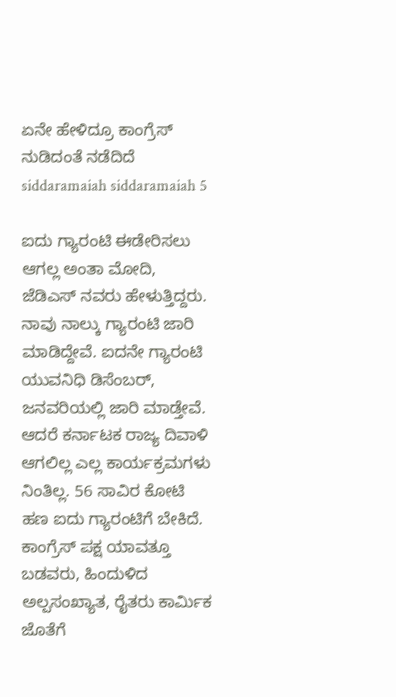ಏನೇ ಹೇಳಿದ್ರೂ ಕಾಂಗ್ರೆಸ್ ನುಡಿದಂತೆ ನಡೆದಿದೆ siddaramaiah siddaramaiah 5

ಐದು ಗ್ಯಾರಂಟಿ ಈಡೇರಿಸಲು ಆಗಲ್ಲ ಅಂತಾ ಮೋದಿ, ಜೆಡಿಎಸ್ ನವರು ಹೇಳುತ್ತಿದ್ದರು.  ನಾವು ನಾಲ್ಕು ಗ್ಯಾರಂಟಿ ಜಾರಿ ಮಾಡಿದ್ದೇವೆ. ಐದನೇ ಗ್ಯಾರಂಟಿ ಯುವನಿಧಿ ಡಿಸೆಂಬರ್, ಜನವರಿಯಲ್ಲಿ ಜಾರಿ ಮಾಡ್ತೇವೆ. ಆದರೆ ಕರ್ನಾಟಕ ರಾಜ್ಯ ದಿವಾಳಿ ಆಗಲಿಲ್ಲ‌ ಎಲ್ಲ ಕಾರ್ಯಕ್ರಮಗಳು ನಿಂತಿಲ್ಲ. 56 ಸಾವಿರ ಕೋಟಿ ಹಣ ಐದು ಗ್ಯಾರಂಟಿಗೆ ಬೇಕಿದೆ. ಕಾಂಗ್ರೆಸ್ ಪಕ್ಷ ಯಾವತ್ತೂ ಬಡವರು, ಹಿಂದುಳಿದ ಅಲ್ಪಸಂಖ್ಯಾತ, ರೈತರು ಕಾರ್ಮಿಕ ಜೊತೆಗೆ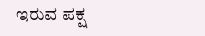ಇರುವ ಪಕ್ಷ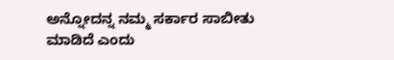ಅನ್ನೋದನ್ನ ನಮ್ಮ ಸರ್ಕಾರ ಸಾಬೀತು ಮಾಡಿದೆ ಎಂದು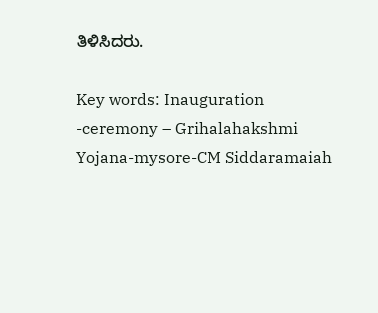ತಿಳಿಸಿದರು.

Key words: Inauguration -ceremony – Grihalahakshmi Yojana-mysore-CM Siddaramaiah